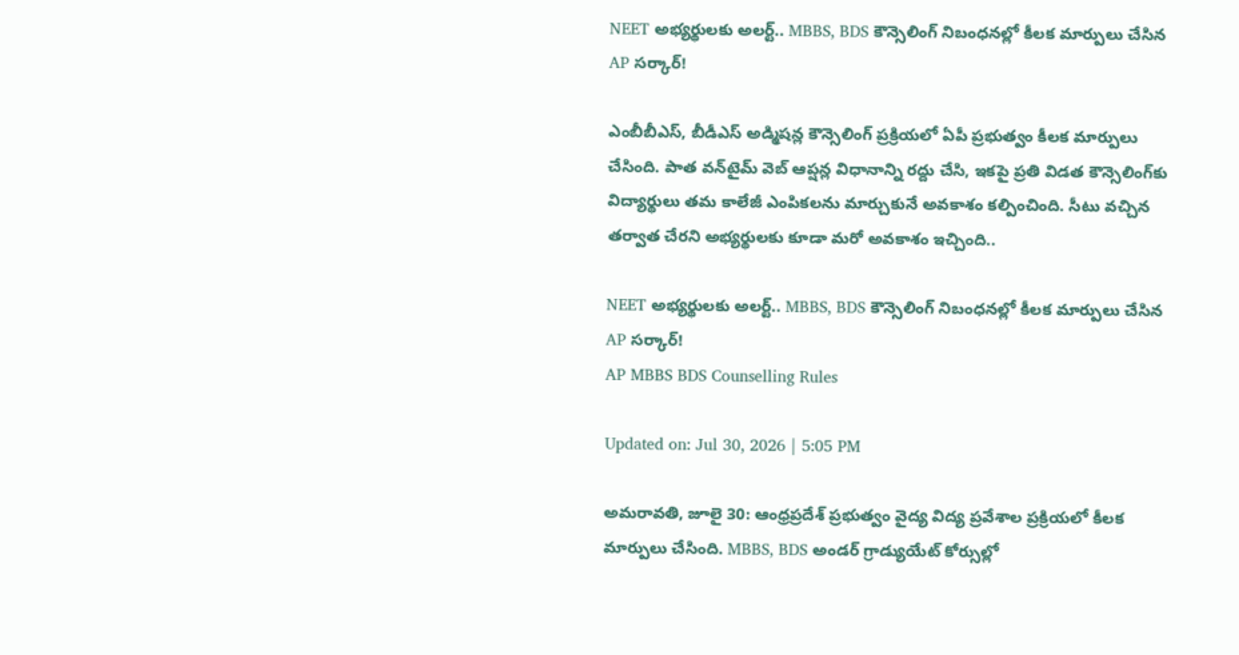NEET అభ్యర్థులకు అలర్ట్.. MBBS, BDS కౌన్సెలింగ్‌ నిబంధనల్లో కీలక మార్పులు చేసిన AP సర్కార్‌!

ఎంబీబీఎస్, బీడీఎస్ అడ్మిషన్ల కౌన్సెలింగ్‌ ప్రక్రియలో ఏపీ ప్రభుత్వం కీలక మార్పులు చేసింది. పాత వన్‌టైమ్ వెబ్ ఆప్షన్ల విధానాన్ని రద్దు చేసి, ఇకపై ప్రతి విడత కౌన్సెలింగ్‌కు విద్యార్థులు తమ కాలేజీ ఎంపికలను మార్చుకునే అవకాశం కల్పించింది. సీటు వచ్చిన తర్వాత చేరని అభ్యర్థులకు కూడా మరో అవకాశం ఇచ్చింది..

NEET అభ్యర్థులకు అలర్ట్.. MBBS, BDS కౌన్సెలింగ్‌ నిబంధనల్లో కీలక మార్పులు చేసిన AP సర్కార్‌!
AP MBBS BDS Counselling Rules

Updated on: Jul 30, 2026 | 5:05 PM

అమరావతి, జూలై 30: ఆంధ్రప్రదేశ్ ప్రభుత్వం వైద్య విద్య ప్రవేశాల ప్రక్రియలో కీలక మార్పులు చేసింది. MBBS, BDS అండర్ గ్రాడ్యుయేట్ కోర్సుల్లో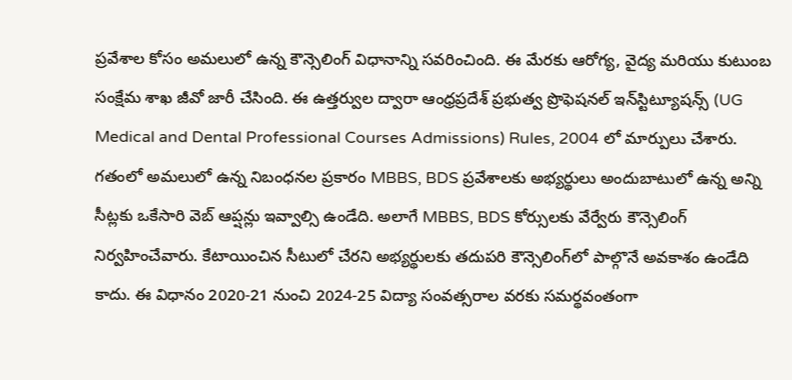ప్రవేశాల కోసం అమలులో ఉన్న కౌన్సెలింగ్ విధానాన్ని సవరించింది. ఈ మేరకు ఆరోగ్య, వైద్య మరియు కుటుంబ సంక్షేమ శాఖ జీవో జారీ చేసింది. ఈ ఉత్తర్వుల ద్వారా ఆంధ్రప్రదేశ్ ప్రభుత్వ ప్రొఫెషనల్ ఇన్‌స్టిట్యూషన్స్ (UG Medical and Dental Professional Courses Admissions) Rules, 2004 లో మార్పులు చేశారు. గతంలో అమలులో ఉన్న నిబంధనల ప్రకారం MBBS, BDS ప్రవేశాలకు అభ్యర్థులు అందుబాటులో ఉన్న అన్ని సీట్లకు ఒకేసారి వెబ్ ఆప్షన్లు ఇవ్వాల్సి ఉండేది. అలాగే MBBS, BDS కోర్సులకు వేర్వేరు కౌన్సెలింగ్ నిర్వహించేవారు. కేటాయించిన సీటులో చేరని అభ్యర్థులకు తదుపరి కౌన్సెలింగ్‌లో పాల్గొనే అవకాశం ఉండేది కాదు. ఈ విధానం 2020-21 నుంచి 2024-25 విద్యా సంవత్సరాల వరకు సమర్థవంతంగా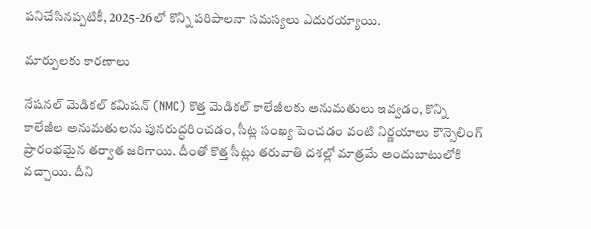పనిచేసినప్పటికీ, 2025-26లో కొన్ని పరిపాలనా సమస్యలు ఎదురయ్యాయి.

మార్పులకు కారణాలు

నేషనల్ మెడికల్ కమిషన్ (NMC) కొత్త మెడికల్ కాలేజీలకు అనుమతులు ఇవ్వడం, కొన్ని కాలేజీల అనుమతులను పునరుద్ధరించడం, సీట్ల సంఖ్య పెంచడం వంటి నిర్ణయాలు కౌన్సెలింగ్ ప్రారంభమైన తర్వాత జరిగాయి. దీంతో కొత్త సీట్లు తరువాతి దశల్లో మాత్రమే అందుబాటులోకి వచ్చాయి. దీని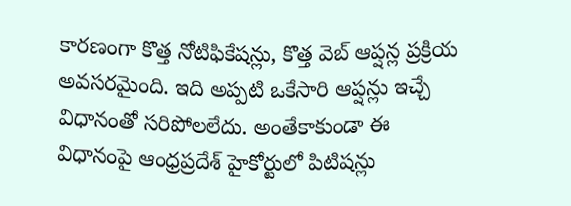కారణంగా కొత్త నోటిఫికేషన్లు, కొత్త వెబ్ ఆప్షన్ల ప్రక్రియ అవసరమైంది. ఇది అప్పటి ఒకేసారి ఆప్షన్లు ఇచ్చే విధానంతో సరిపోలలేదు. అంతేకాకుండా ఈ విధానంపై ఆంధ్రప్రదేశ్ హైకోర్టులో పిటిషన్లు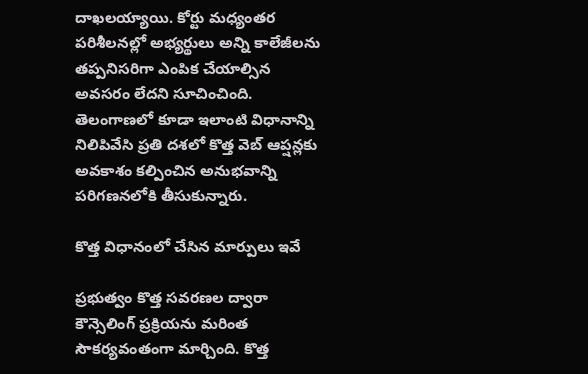దాఖలయ్యాయి. కోర్టు మధ్యంతర పరిశీలనల్లో అభ్యర్థులు అన్ని కాలేజీలను తప్పనిసరిగా ఎంపిక చేయాల్సిన అవసరం లేదని సూచించింది. తెలంగాణలో కూడా ఇలాంటి విధానాన్ని నిలిపివేసి ప్రతి దశలో కొత్త వెబ్ ఆప్షన్లకు అవకాశం కల్పించిన అనుభవాన్ని పరిగణనలోకి తీసుకున్నారు.

కొత్త విధానంలో చేసిన మార్పులు ఇవే

ప్రభుత్వం కొత్త సవరణల ద్వారా కౌన్సెలింగ్ ప్రక్రియను మరింత సౌకర్యవంతంగా మార్చింది. కొత్త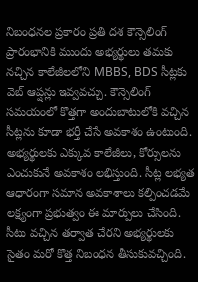నిబంధనల ప్రకారం ప్రతి దశ కౌన్సెలింగ్ ప్రారంభానికి ముందు అభ్యర్థులు తమకు నచ్చిన కాలేజీలలోని MBBS, BDS సీట్లకు వెబ్ ఆప్షన్లు ఇవ్వవచ్చు. కౌన్సెలింగ్ సమయంలో కొత్తగా అందుబాటులోకి వచ్చిన సీట్లను కూడా భర్తీ చేసే అవకాశం ఉంటుంది. అభ్యర్థులకు ఎక్కువ కాలేజీలు, కోర్సులను ఎంచుకునే అవకాశం లభిస్తుంది. సీట్ల లభ్యత ఆధారంగా సమాన అవకాశాలు కల్పించడమే లక్ష్యంగా ప్రభుత్వం ఈ మార్పులు చేసింది. సీటు వచ్చిన తర్వాత చేరని అభ్యర్థులకు సైతం మరో కొత్త నిబంధన తీసుకువచ్చింది.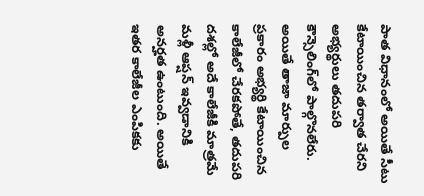పాత విధానంలో అయితే సీటు కేటాయించిన తర్వాత చేరని అభ్యర్థులు తదుపరి కౌన్సెలింగ్‌లో పాల్గొనలేరు. అయితే తాజా మార్పుల ప్రకారం అభ్యర్థి కేటాయించిన కాలేజీలో చేరకపోతే, తదుపరి దశల్లో అదే కాలేజీకి మాత్రమే మళ్లీ ఆప్షన్ ఇవ్వడానికి అనర్హత ఉంటుంది. అయితే ఇతర కాలేజీల ఎంపికకు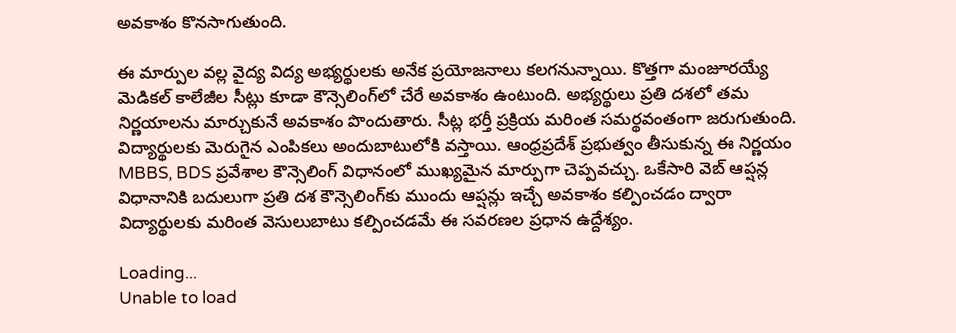అవకాశం కొనసాగుతుంది.

ఈ మార్పుల వల్ల వైద్య విద్య అభ్యర్థులకు అనేక ప్రయోజనాలు కలగనున్నాయి. కొత్తగా మంజూరయ్యే మెడికల్ కాలేజీల సీట్లు కూడా కౌన్సెలింగ్‌లో చేరే అవకాశం ఉంటుంది. అభ్యర్థులు ప్రతి దశలో తమ నిర్ణయాలను మార్చుకునే అవకాశం పొందుతారు. సీట్ల భర్తీ ప్రక్రియ మరింత సమర్థవంతంగా జరుగుతుంది. విద్యార్థులకు మెరుగైన ఎంపికలు అందుబాటులోకి వస్తాయి. ఆంధ్రప్రదేశ్ ప్రభుత్వం తీసుకున్న ఈ నిర్ణయం MBBS, BDS ప్రవేశాల కౌన్సెలింగ్ విధానంలో ముఖ్యమైన మార్పుగా చెప్పవచ్చు. ఒకేసారి వెబ్ ఆప్షన్ల విధానానికి బదులుగా ప్రతి దశ కౌన్సెలింగ్‌కు ముందు ఆప్షన్లు ఇచ్చే అవకాశం కల్పించడం ద్వారా విద్యార్థులకు మరింత వెసులుబాటు కల్పించడమే ఈ సవరణల ప్రధాన ఉద్దేశ్యం.

Loading...
Unable to load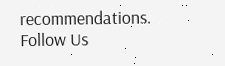recommendations.
Follow Us